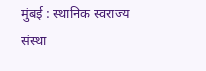मुंबई : स्थानिक स्वराज्य संस्था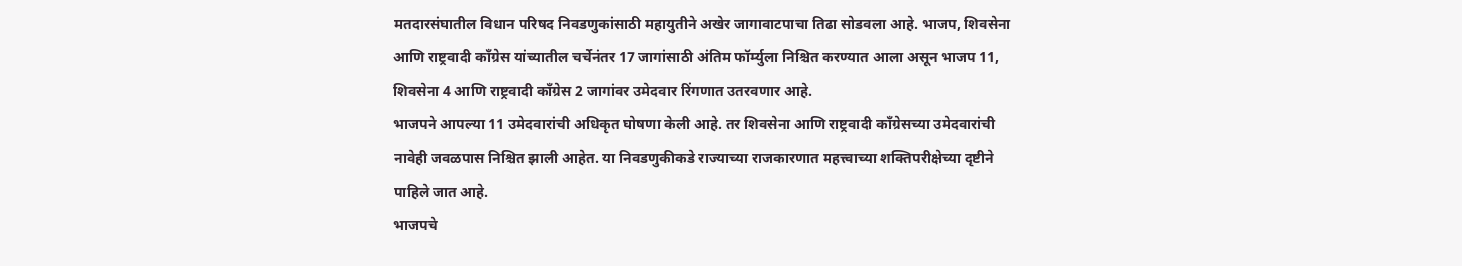मतदारसंघातील विधान परिषद निवडणुकांसाठी महायुतीने अखेर जागावाटपाचा तिढा सोडवला आहे. भाजप, शिवसेना आणि राष्ट्रवादी काँग्रेस यांच्यातील चर्चेनंतर 17 जागांसाठी अंतिम फॉर्म्युला निश्चित करण्यात आला असून भाजप 11, शिवसेना 4 आणि राष्ट्रवादी काँग्रेस 2 जागांवर उमेदवार रिंगणात उतरवणार आहे.
भाजपने आपल्या 11 उमेदवारांची अधिकृत घोषणा केली आहे. तर शिवसेना आणि राष्ट्रवादी काँग्रेसच्या उमेदवारांची नावेही जवळपास निश्चित झाली आहेत. या निवडणुकीकडे राज्याच्या राजकारणात महत्त्वाच्या शक्तिपरीक्षेच्या दृष्टीने पाहिले जात आहे.
भाजपचे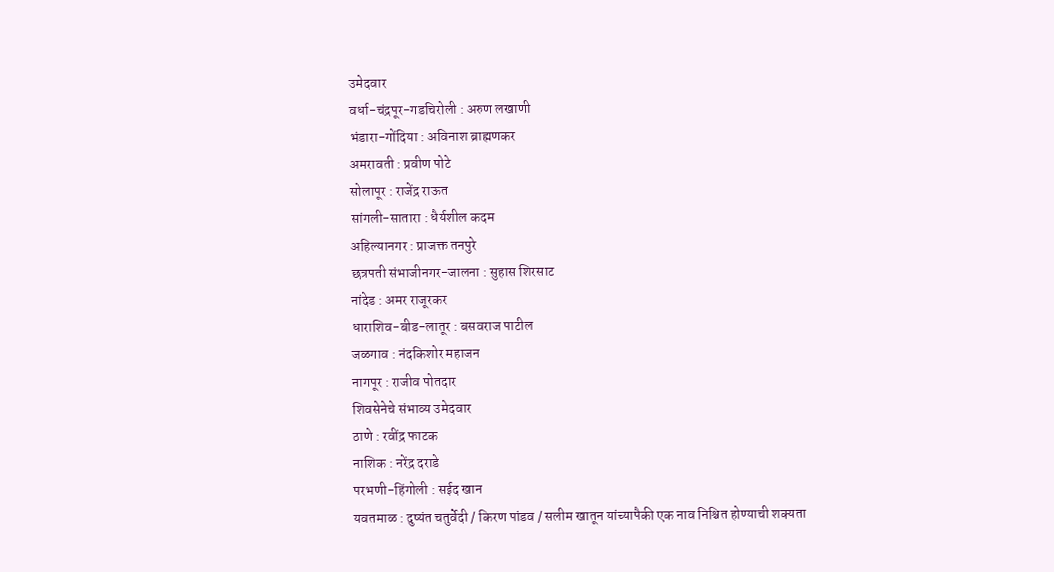उमेदवार
वर्धा-चंद्रपूर-गडचिरोली : अरुण लखाणी
भंडारा-गोंदिया : अविनाश ब्राह्मणकर
अमरावती : प्रवीण पोटे
सोलापूर : राजेंद्र राऊत
सांगली-सातारा : धैर्यशील कदम
अहिल्यानगर : प्राजक्त तनपुरे
छत्रपती संभाजीनगर-जालना : सुहास शिरसाट
नांदेड : अमर राजूरकर
धाराशिव-बीड-लातूर : बसवराज पाटील
जळगाव : नंदकिशोर महाजन
नागपूर : राजीव पोतदार
शिवसेनेचे संभाव्य उमेदवार
ठाणे : रवींद्र फाटक
नाशिक : नरेंद्र दराडे
परभणी-हिंगोली : सईद खान
यवतमाळ : दुष्यंत चतुर्वेदी / किरण पांडव / सलीम खातून यांच्यापैकी एक नाव निश्चित होण्याची शक्यता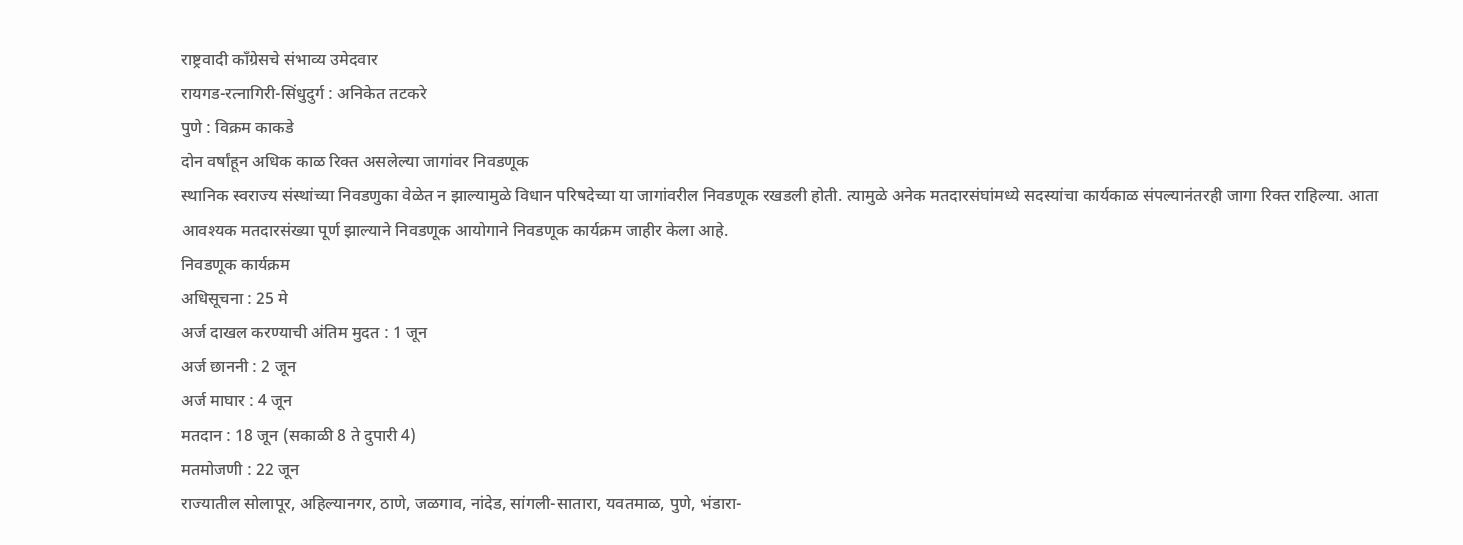राष्ट्रवादी काँग्रेसचे संभाव्य उमेदवार
रायगड-रत्नागिरी-सिंधुदुर्ग : अनिकेत तटकरे
पुणे : विक्रम काकडे
दोन वर्षांहून अधिक काळ रिक्त असलेल्या जागांवर निवडणूक
स्थानिक स्वराज्य संस्थांच्या निवडणुका वेळेत न झाल्यामुळे विधान परिषदेच्या या जागांवरील निवडणूक रखडली होती. त्यामुळे अनेक मतदारसंघांमध्ये सदस्यांचा कार्यकाळ संपल्यानंतरही जागा रिक्त राहिल्या. आता आवश्यक मतदारसंख्या पूर्ण झाल्याने निवडणूक आयोगाने निवडणूक कार्यक्रम जाहीर केला आहे.
निवडणूक कार्यक्रम
अधिसूचना : 25 मे
अर्ज दाखल करण्याची अंतिम मुदत : 1 जून
अर्ज छाननी : 2 जून
अर्ज माघार : 4 जून
मतदान : 18 जून (सकाळी 8 ते दुपारी 4)
मतमोजणी : 22 जून
राज्यातील सोलापूर, अहिल्यानगर, ठाणे, जळगाव, नांदेड, सांगली-सातारा, यवतमाळ, पुणे, भंडारा-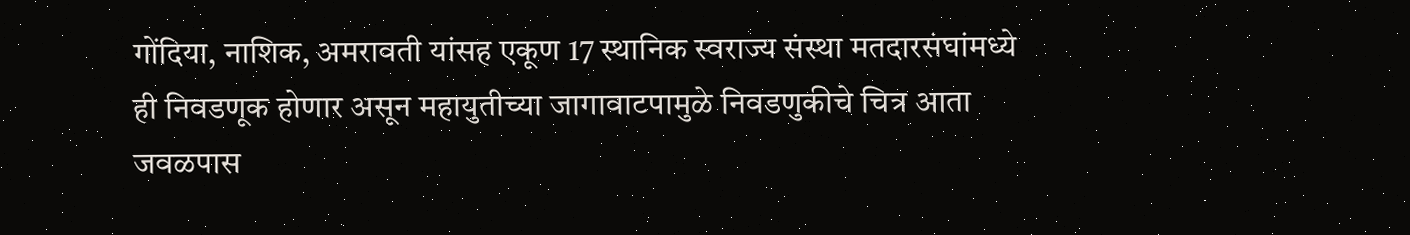गोंदिया, नाशिक, अमरावती यांसह एकूण 17 स्थानिक स्वराज्य संस्था मतदारसंघांमध्ये ही निवडणूक होणार असून महायुतीच्या जागावाटपामुळे निवडणुकीचे चित्र आता जवळपास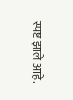स्पष्ट झाले आहे.